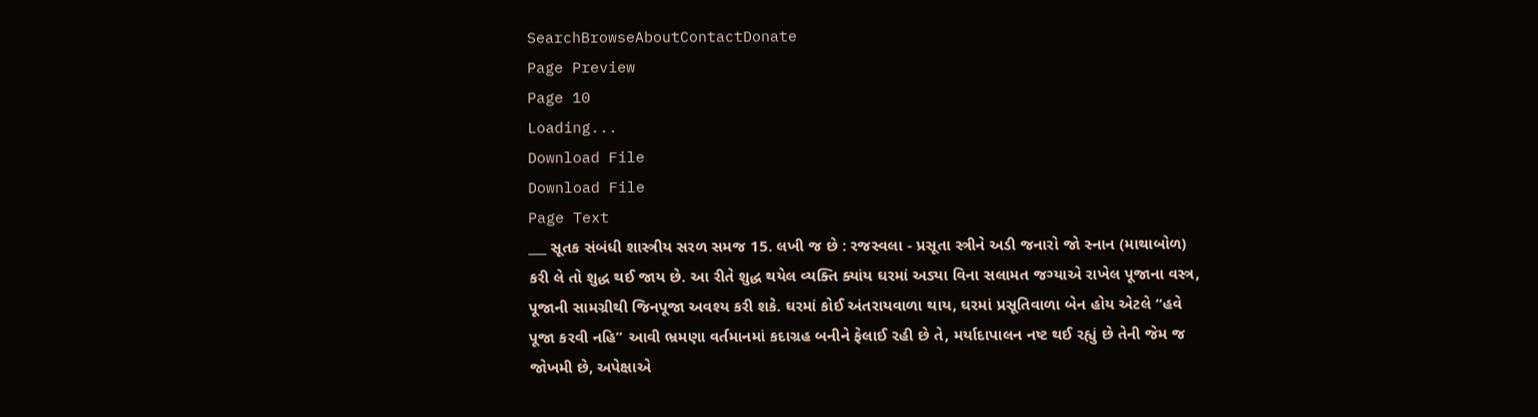SearchBrowseAboutContactDonate
Page Preview
Page 10
Loading...
Download File
Download File
Page Text
___ સૂતક સંબંધી શાસ્ત્રીય સરળ સમજ 15. લખી જ છે : રજસ્વલા - પ્રસૂતા સ્ત્રીને અડી જનારો જો સ્નાન (માથાબોળ) કરી લે તો શુદ્ધ થઈ જાય છે. આ રીતે શુદ્ધ થયેલ વ્યક્તિ ક્યાંય ઘરમાં અડ્યા વિના સલામત જગ્યાએ રાખેલ પૂજાના વસ્ત્ર, પૂજાની સામગ્રીથી જિનપૂજા અવશ્ય કરી શકે. ઘરમાં કોઈ અંતરાયવાળા થાય, ઘરમાં પ્રસૂતિવાળા બેન હોય એટલે “હવે પૂજા કરવી નહિ” આવી ભ્રમણા વર્તમાનમાં કદાગ્રહ બનીને ફેલાઈ રહી છે તે, મર્યાદાપાલન નષ્ટ થઈ રહ્યું છે તેની જેમ જ જોખમી છે, અપેક્ષાએ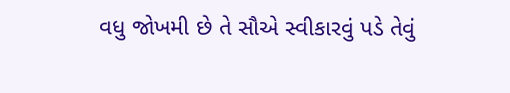વધુ જોખમી છે તે સૌએ સ્વીકારવું પડે તેવું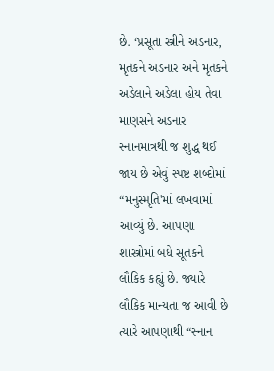છે. ‘પ્રસૂતા સ્ત્રીને અડનાર, મૃતકને અડનાર અને મૃતકને અડેલાને અડેલા હોય તેવા માણસને અડનાર સ્નાનમાત્રથી જ શુદ્ધ થઈ જાય છે એવું સ્પષ્ટ શબ્દોમાં “મનુસ્મૃતિ'માં લખવામાં આવ્યું છે. આપણા શાસ્ત્રોમાં બધે સૂતકને લૌકિક કહ્યું છે. જ્યારે લૌકિક માન્યતા જ આવી છે ત્યારે આપણાથી “સ્નાન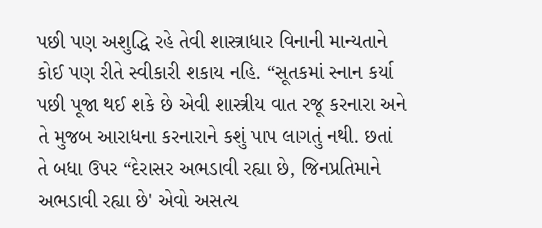પછી પણ અશુદ્ધિ રહે તેવી શાસ્ત્રાધાર વિનાની માન્યતાને કોઈ પણ રીતે સ્વીકારી શકાય નહિ. “સૂતકમાં સ્નાન કર્યા પછી પૂજા થઈ શકે છે એવી શાસ્ત્રીય વાત રજૂ કરનારા અને તે મુજબ આરાધના કરનારાને કશું પાપ લાગતું નથી. છતાં તે બધા ઉપર “દેરાસર અભડાવી રહ્યા છે, જિનપ્રતિમાને અભડાવી રહ્યા છે' એવો અસત્ય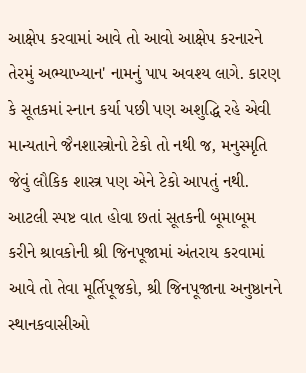આક્ષેપ કરવામાં આવે તો આવો આક્ષેપ કરનારને તેરમું અભ્યાખ્યાન' નામનું પાપ અવશ્ય લાગે. કારણ કે સૂતકમાં સ્નાન કર્યા પછી પણ અશુદ્ધિ રહે એવી માન્યતાને જૈનશાસ્ત્રોનો ટેકો તો નથી જ, મનુસ્મૃતિ જેવું લૌકિક શાસ્ત્ર પણ એને ટેકો આપતું નથી. આટલી સ્પષ્ટ વાત હોવા છતાં સૂતકની બૂમાબૂમ કરીને શ્રાવકોની શ્રી જિનપૂજામાં અંતરાય કરવામાં આવે તો તેવા મૂર્તિપૂજકો, શ્રી જિનપૂજાના અનુષ્ઠાનને સ્થાનકવાસીઓ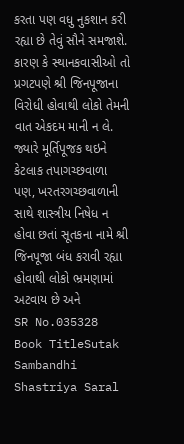કરતા પણ વધુ નુકશાન કરી રહ્યા છે તેવું સૌને સમજાશે. કારણ કે સ્થાનકવાસીઓ તો પ્રગટપણે શ્રી જિનપૂજાના વિરોધી હોવાથી લોકો તેમની વાત એકદમ માની ન લે. જ્યારે મૂર્તિપૂજક થઇને કેટલાક તપાગચ્છવાળા પણ, ખરતરગચ્છવાળાની સાથે શાસ્ત્રીય નિષેધ ન હોવા છતાં સૂતકના નામે શ્રી જિનપૂજા બંધ કરાવી રહ્યા હોવાથી લોકો ભ્રમણામાં અટવાય છે અને
SR No.035328
Book TitleSutak Sambandhi Shastriya Saral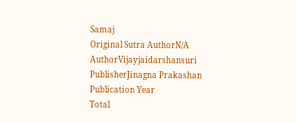Samaj
Original Sutra AuthorN/A
AuthorVijayjaidarshansuri
PublisherJinagna Prakashan
Publication Year
Total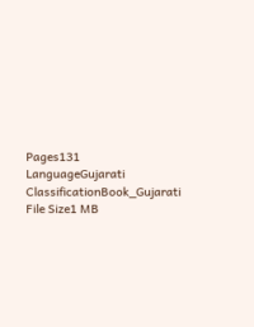Pages131
LanguageGujarati
ClassificationBook_Gujarati
File Size1 MB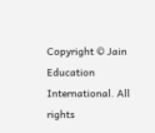Copyright © Jain Education International. All rights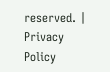reserved. | Privacy Policy